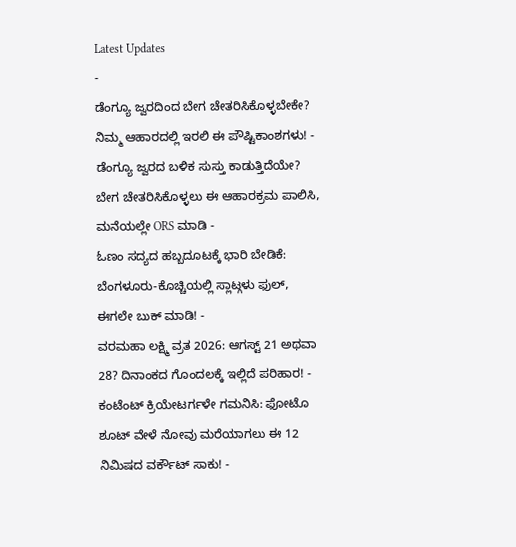Latest Updates
-
ಡೆಂಗ್ಯೂ ಜ್ವರದಿಂದ ಬೇಗ ಚೇತರಿಸಿಕೊಳ್ಳಬೇಕೇ? ನಿಮ್ಮ ಆಹಾರದಲ್ಲಿ ಇರಲಿ ಈ ಪೌಷ್ಟಿಕಾಂಶಗಳು! -
ಡೆಂಗ್ಯೂ ಜ್ವರದ ಬಳಿಕ ಸುಸ್ತು ಕಾಡುತ್ತಿದೆಯೇ? ಬೇಗ ಚೇತರಿಸಿಕೊಳ್ಳಲು ಈ ಆಹಾರಕ್ರಮ ಪಾಲಿಸಿ, ಮನೆಯಲ್ಲೇ ORS ಮಾಡಿ -
ಓಣಂ ಸದ್ಯದ ಹಬ್ಬದೂಟಕ್ಕೆ ಭಾರಿ ಬೇಡಿಕೆ: ಬೆಂಗಳೂರು-ಕೊಚ್ಚಿಯಲ್ಲಿ ಸ್ಲಾಟ್ಗಳು ಫುಲ್, ಈಗಲೇ ಬುಕ್ ಮಾಡಿ! -
ವರಮಹಾ ಲಕ್ಷ್ಮಿ ವ್ರತ 2026: ಆಗಸ್ಟ್ 21 ಅಥವಾ 28? ದಿನಾಂಕದ ಗೊಂದಲಕ್ಕೆ ಇಲ್ಲಿದೆ ಪರಿಹಾರ! -
ಕಂಟೆಂಟ್ ಕ್ರಿಯೇಟರ್ಗಳೇ ಗಮನಿಸಿ: ಫೋಟೊ ಶೂಟ್ ವೇಳೆ ನೋವು ಮರೆಯಾಗಲು ಈ 12 ನಿಮಿಷದ ವರ್ಕೌಟ್ ಸಾಕು! -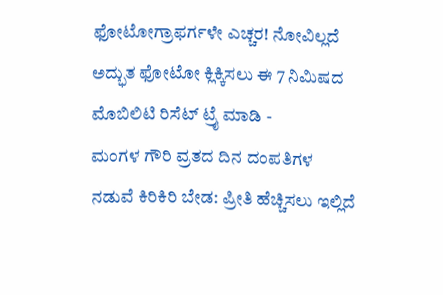ಫೋಟೋಗ್ರಾಫರ್ಗಳೇ ಎಚ್ಚರ! ನೋವಿಲ್ಲದೆ ಅದ್ಭುತ ಫೋಟೋ ಕ್ಲಿಕ್ಕಿಸಲು ಈ 7 ನಿಮಿಷದ ಮೊಬಿಲಿಟಿ ರಿಸೆಟ್ ಟ್ರೈ ಮಾಡಿ -
ಮಂಗಳ ಗೌರಿ ವ್ರತದ ದಿನ ದಂಪತಿಗಳ ನಡುವೆ ಕಿರಿಕಿರಿ ಬೇಡ: ಪ್ರೀತಿ ಹೆಚ್ಚಿಸಲು ಇಲ್ಲಿದೆ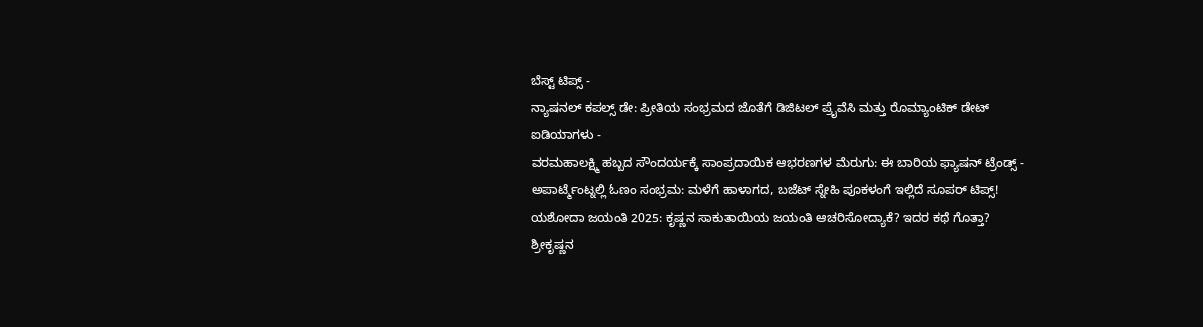ಬೆಸ್ಟ್ ಟಿಪ್ಸ್ -
ನ್ಯಾಷನಲ್ ಕಪಲ್ಸ್ ಡೇ: ಪ್ರೀತಿಯ ಸಂಭ್ರಮದ ಜೊತೆಗೆ ಡಿಜಿಟಲ್ ಪ್ರೈವೆಸಿ ಮತ್ತು ರೊಮ್ಯಾಂಟಿಕ್ ಡೇಟ್ ಐಡಿಯಾಗಳು -
ವರಮಹಾಲಕ್ಷ್ಮಿ ಹಬ್ಬದ ಸೌಂದರ್ಯಕ್ಕೆ ಸಾಂಪ್ರದಾಯಿಕ ಆಭರಣಗಳ ಮೆರುಗು: ಈ ಬಾರಿಯ ಫ್ಯಾಷನ್ ಟ್ರೆಂಡ್ಸ್ -
ಅಪಾರ್ಟ್ಮೆಂಟ್ನಲ್ಲಿ ಓಣಂ ಸಂಭ್ರಮ: ಮಳೆಗೆ ಹಾಳಾಗದ, ಬಜೆಟ್ ಸ್ನೇಹಿ ಪೂಕಳಂಗೆ ಇಲ್ಲಿದೆ ಸೂಪರ್ ಟಿಪ್ಸ್!
ಯಶೋದಾ ಜಯಂತಿ 2025: ಕೃಷ್ಣನ ಸಾಕುತಾಯಿಯ ಜಯಂತಿ ಆಚರಿಸೋದ್ಯಾಕೆ? ಇದರ ಕಥೆ ಗೊತ್ತಾ?
ಶ್ರೀಕೃಷ್ಣನ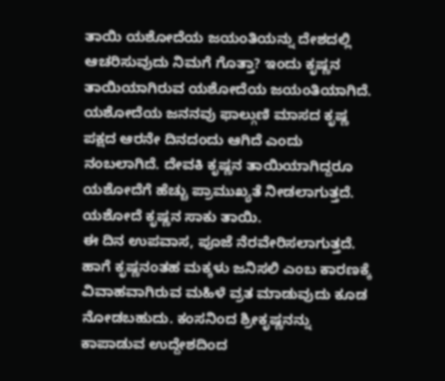ತಾಯಿ ಯಶೋದೆಯ ಜಯಂತಿಯನ್ನು ದೇಶದಲ್ಲಿ ಆಚರಿಸುವುದು ನಿಮಗೆ ಗೊತ್ತಾ? ಇಂದು ಕೃಷ್ಣನ ತಾಯಿಯಾಗಿರುವ ಯಶೋದೆಯ ಜಯಂತಿಯಾಗಿದೆ. ಯಶೋದೆಯ ಜನನವು ಫಾಲ್ಗುಣಿ ಮಾಸದ ಕೃಷ್ಣ ಪಕ್ಷದ ಆರನೇ ದಿನದಂದು ಆಗಿದೆ ಎಂದು ನಂಬಲಾಗಿದೆ. ದೇವಕಿ ಕೃಷ್ಣನ ತಾಯಿಯಾಗಿದ್ದರೂ ಯಶೋದೆಗೆ ಹೆಚ್ಚು ಪ್ರಾಮುಖ್ಯತೆ ನೀಡಲಾಗುತ್ತದೆ. ಯಶೋದೆ ಕೃಷ್ಣನ ಸಾಕು ತಾಯಿ.
ಈ ದಿನ ಉಪವಾಸ, ಪೂಜೆ ನೆರವೇರಿಸಲಾಗುತ್ತದೆ. ಹಾಗೆ ಕೃಷ್ಣನಂತಹ ಮಕ್ಕಳು ಜನಿಸಲಿ ಎಂಬ ಕಾರಣಕ್ಕೆ ವಿವಾಹವಾಗಿರುವ ಮಹಿಳೆ ವ್ರತ ಮಾಡುವುದು ಕೂಡ ನೋಡಬಹುದು. ಕಂಸನಿಂದ ಶ್ರೀಕೃಷ್ಣನನ್ನು ಕಾಪಾಡುವ ಉದ್ದೇಶದಿಂದ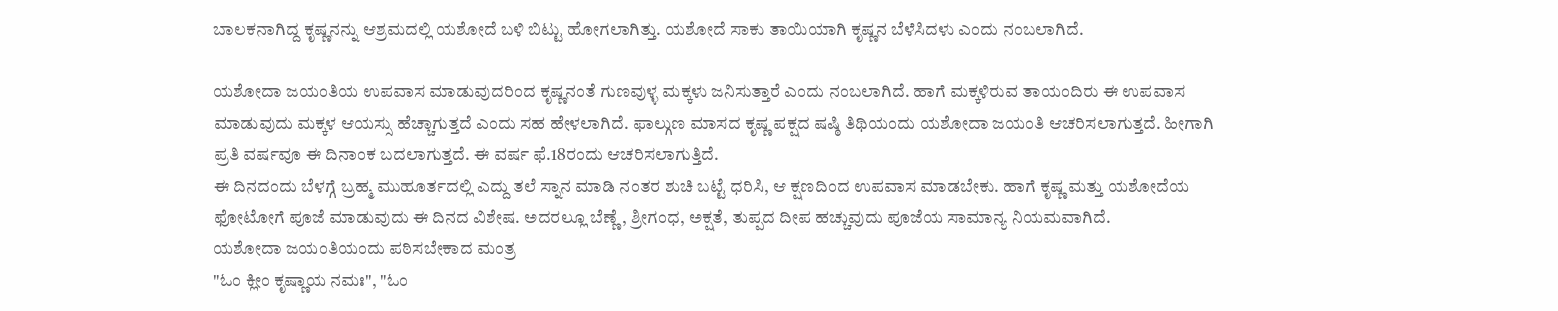ಬಾಲಕನಾಗಿದ್ದ ಕೃಷ್ಣನನ್ನು ಆಶ್ರಮದಲ್ಲಿ ಯಶೋದೆ ಬಳಿ ಬಿಟ್ಟು ಹೋಗಲಾಗಿತ್ತು. ಯಶೋದೆ ಸಾಕು ತಾಯಿಯಾಗಿ ಕೃಷ್ಣನ ಬೆಳೆಸಿದಳು ಎಂದು ನಂಬಲಾಗಿದೆ.

ಯಶೋದಾ ಜಯಂತಿಯ ಉಪವಾಸ ಮಾಡುವುದರಿಂದ ಕೃಷ್ಣನಂತೆ ಗುಣವುಳ್ಳ ಮಕ್ಕಳು ಜನಿಸುತ್ತಾರೆ ಎಂದು ನಂಬಲಾಗಿದೆ. ಹಾಗೆ ಮಕ್ಕಳಿರುವ ತಾಯಂದಿರು ಈ ಉಪವಾಸ ಮಾಡುವುದು ಮಕ್ಕಳ ಆಯಸ್ಸು ಹೆಚ್ಚಾಗುತ್ತದೆ ಎಂದು ಸಹ ಹೇಳಲಾಗಿದೆ. ಫಾಲ್ಗುಣ ಮಾಸದ ಕೃಷ್ಣ ಪಕ್ಷದ ಷಷ್ಠಿ ತಿಥಿಯಂದು ಯಶೋದಾ ಜಯಂತಿ ಆಚರಿಸಲಾಗುತ್ತದೆ. ಹೀಗಾಗಿ ಪ್ರತಿ ವರ್ಷವೂ ಈ ದಿನಾಂಕ ಬದಲಾಗುತ್ತದೆ. ಈ ವರ್ಷ ಫೆ.18ರಂದು ಆಚರಿಸಲಾಗುತ್ತಿದೆ.
ಈ ದಿನದಂದು ಬೆಳಗ್ಗೆ ಬ್ರಹ್ಮ ಮುಹೂರ್ತದಲ್ಲಿ ಎದ್ದು ತಲೆ ಸ್ನಾನ ಮಾಡಿ ನಂತರ ಶುಚಿ ಬಟ್ಟೆ ಧರಿಸಿ, ಆ ಕ್ಷಣದಿಂದ ಉಪವಾಸ ಮಾಡಬೇಕು. ಹಾಗೆ ಕೃಷ್ಣ ಮತ್ತು ಯಶೋದೆಯ ಫೋಟೋಗೆ ಪೂಜೆ ಮಾಡುವುದು ಈ ದಿನದ ವಿಶೇಷ. ಅದರಲ್ಲೂ ಬೆಣ್ಣೆ, ಶ್ರೀಗಂಧ, ಅಕ್ಷತೆ, ತುಪ್ಪದ ದೀಪ ಹಚ್ಚುವುದು ಪೂಜೆಯ ಸಾಮಾನ್ಯ ನಿಯಮವಾಗಿದೆ.
ಯಶೋದಾ ಜಯಂತಿಯಂದು ಪಠಿಸಬೇಕಾದ ಮಂತ್ರ
"ಓಂ ಕ್ಲೀಂ ಕೃಷ್ಣಾಯ ನಮಃ", "ಓಂ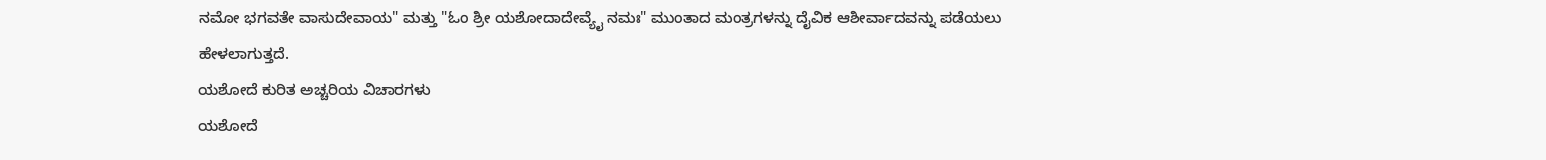ನಮೋ ಭಗವತೇ ವಾಸುದೇವಾಯ" ಮತ್ತು "ಓಂ ಶ್ರೀ ಯಶೋದಾದೇವ್ಯೈ ನಮಃ" ಮುಂತಾದ ಮಂತ್ರಗಳನ್ನು ದೈವಿಕ ಆಶೀರ್ವಾದವನ್ನು ಪಡೆಯಲು ಹೇಳಲಾಗುತ್ತದೆ.
ಯಶೋದೆ ಕುರಿತ ಅಚ್ಚರಿಯ ವಿಚಾರಗಳು
ಯಶೋದೆ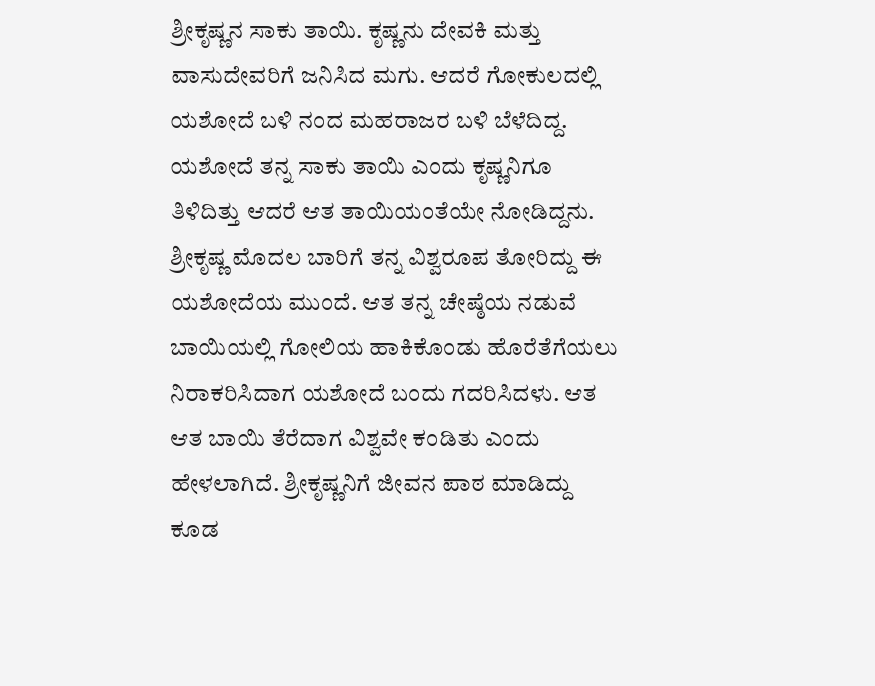ಶ್ರೀಕೃಷ್ಣನ ಸಾಕು ತಾಯಿ. ಕೃಷ್ಣನು ದೇವಕಿ ಮತ್ತು ವಾಸುದೇವರಿಗೆ ಜನಿಸಿದ ಮಗು. ಆದರೆ ಗೋಕುಲದಲ್ಲಿ ಯಶೋದೆ ಬಳಿ ನಂದ ಮಹರಾಜರ ಬಳಿ ಬೆಳೆದಿದ್ದ. ಯಶೋದೆ ತನ್ನ ಸಾಕು ತಾಯಿ ಎಂದು ಕೃಷ್ಣನಿಗೂ ತಿಳಿದಿತ್ತು ಆದರೆ ಆತ ತಾಯಿಯಂತೆಯೇ ನೋಡಿದ್ದನು. ಶ್ರೀಕೃಷ್ಣ ಮೊದಲ ಬಾರಿಗೆ ತನ್ನ ವಿಶ್ವರೂಪ ತೋರಿದ್ದು ಈ ಯಶೋದೆಯ ಮುಂದೆ. ಆತ ತನ್ನ ಚೇಷ್ಠೆಯ ನಡುವೆ ಬಾಯಿಯಲ್ಲಿ ಗೋಲಿಯ ಹಾಕಿಕೊಂಡು ಹೊರೆತೆಗೆಯಲು ನಿರಾಕರಿಸಿದಾಗ ಯಶೋದೆ ಬಂದು ಗದರಿಸಿದಳು. ಆತ ಆತ ಬಾಯಿ ತೆರೆದಾಗ ವಿಶ್ವವೇ ಕಂಡಿತು ಎಂದು ಹೇಳಲಾಗಿದೆ. ಶ್ರೀಕೃಷ್ಣನಿಗೆ ಜೀವನ ಪಾಠ ಮಾಡಿದ್ದು ಕೂಡ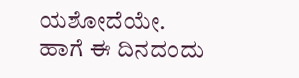ಯಶೋದೆಯೇ.
ಹಾಗೆ ಈ ದಿನದಂದು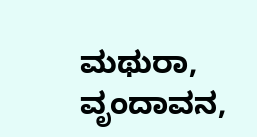ಮಥುರಾ, ವೃಂದಾವನ,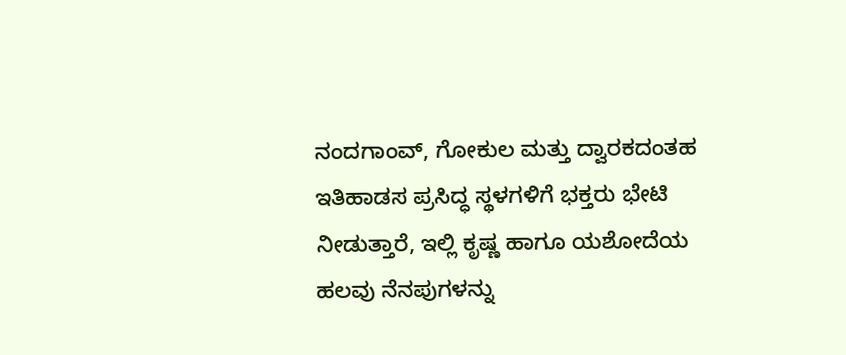ನಂದಗಾಂವ್, ಗೋಕುಲ ಮತ್ತು ದ್ವಾರಕದಂತಹ ಇತಿಹಾಡಸ ಪ್ರಸಿದ್ಧ ಸ್ಥಳಗಳಿಗೆ ಭಕ್ತರು ಭೇಟಿ ನೀಡುತ್ತಾರೆ, ಇಲ್ಲಿ ಕೃಷ್ಣ ಹಾಗೂ ಯಶೋದೆಯ ಹಲವು ನೆನಪುಗಳನ್ನು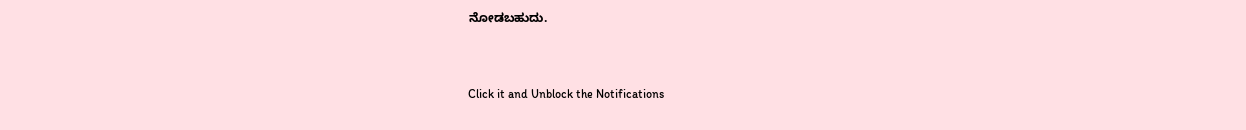ನೋಡಬಹುದು.



Click it and Unblock the Notifications